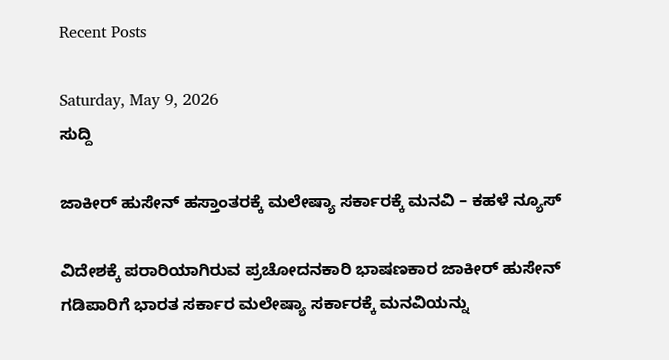Recent Posts

Saturday, May 9, 2026
ಸುದ್ದಿ

ಜಾಕೀರ್ ಹುಸೇನ್ ಹಸ್ತಾಂತರಕ್ಕೆ ಮಲೇಷ್ಯಾ ಸರ್ಕಾರಕ್ಕೆ ಮನವಿ – ಕಹಳೆ ನ್ಯೂಸ್

ವಿದೇಶಕ್ಕೆ ಪರಾರಿಯಾಗಿರುವ ಪ್ರಚೋದನಕಾರಿ ಭಾಷಣಕಾರ ಜಾಕೀರ್ ಹುಸೇನ್ ಗಡಿಪಾರಿಗೆ ಭಾರತ ಸರ್ಕಾರ ಮಲೇಷ್ಯಾ ಸರ್ಕಾರಕ್ಕೆ ಮನವಿಯನ್ನು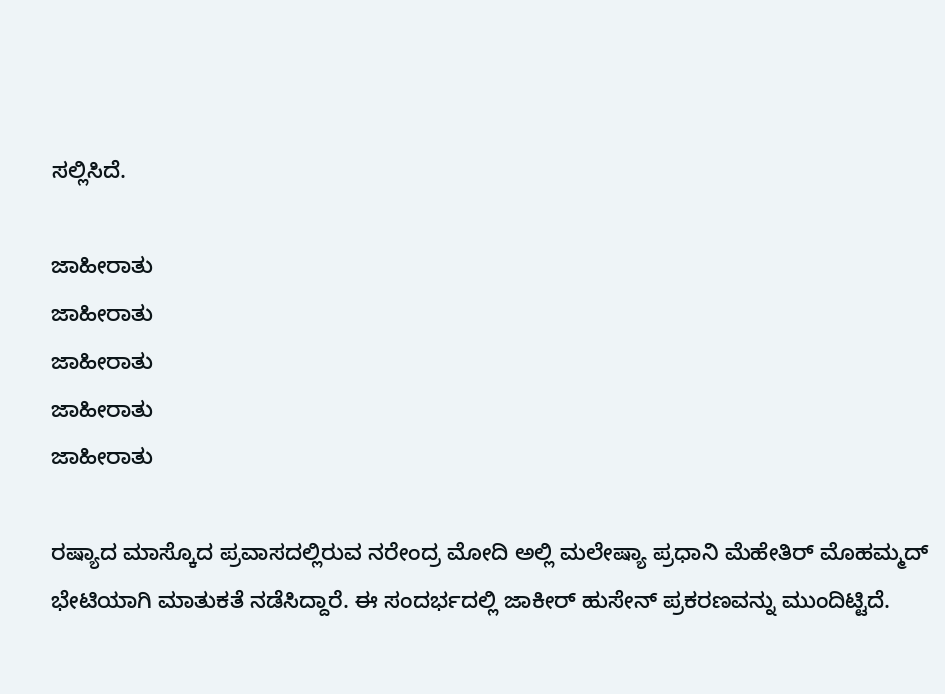ಸಲ್ಲಿಸಿದೆ.

ಜಾಹೀರಾತು
ಜಾಹೀರಾತು
ಜಾಹೀರಾತು
ಜಾಹೀರಾತು
ಜಾಹೀರಾತು

ರಷ್ಯಾದ ಮಾಸ್ಕೊದ ಪ್ರವಾಸದಲ್ಲಿರುವ ನರೇಂದ್ರ ಮೋದಿ ಅಲ್ಲಿ ಮಲೇಷ್ಯಾ ಪ್ರಧಾನಿ ಮೆಹೇತಿರ್ ಮೊಹಮ್ಮದ್ ಭೇಟಿಯಾಗಿ ಮಾತುಕತೆ ನಡೆಸಿದ್ದಾರೆ. ಈ ಸಂದರ್ಭದಲ್ಲಿ ಜಾಕೀರ್ ಹುಸೇನ್ ಪ್ರಕರಣವನ್ನು ಮುಂದಿಟ್ಟಿದೆ.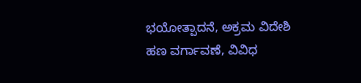ಭಯೋತ್ಪಾದನೆ, ಅಕ್ರಮ ವಿದೇಶಿ ಹಣ ವರ್ಗಾವಣೆ, ವಿವಿಧ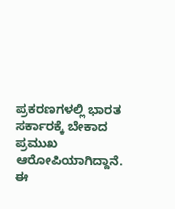ಪ್ರಕರಣಗಳಲ್ಲಿ ಭಾರತ ಸರ್ಕಾರಕ್ಕೆ ಬೇಕಾದ ಪ್ರಮುಖ ಆರೋಪಿಯಾಗಿದ್ದಾನೆ. ಈ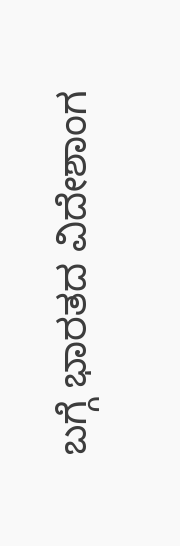ಬಗ್ಗೆ ಭಾರತದ ವಿದೇಶಾಂಗ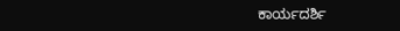ಕಾರ್ಯದರ್ಶಿ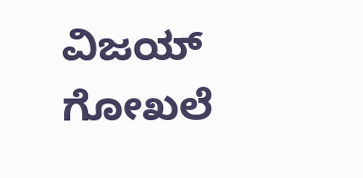ವಿಜಯ್ ಗೋಖಲೆ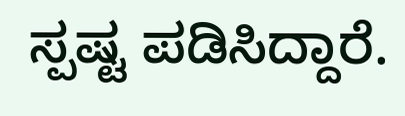ಸ್ಪಷ್ಟ ಪಡಿಸಿದ್ದಾರೆ.